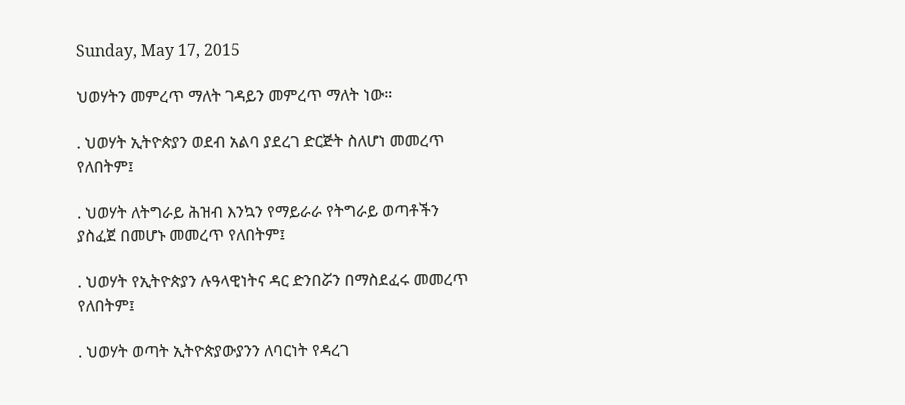Sunday, May 17, 2015

ህወሃትን መምረጥ ማለት ገዳይን መምረጥ ማለት ነው።

. ህወሃት ኢትዮጵያን ወደብ አልባ ያደረገ ድርጅት ስለሆነ መመረጥ የለበትም፤

. ህወሃት ለትግራይ ሕዝብ እንኳን የማይራራ የትግራይ ወጣቶችን ያስፈጀ በመሆኑ መመረጥ የለበትም፤

. ህወሃት የኢትዮጵያን ሉዓላዊነትና ዳር ድንበሯን በማስደፈሩ መመረጥ የለበትም፤

. ህወሃት ወጣት ኢትዮጵያውያንን ለባርነት የዳረገ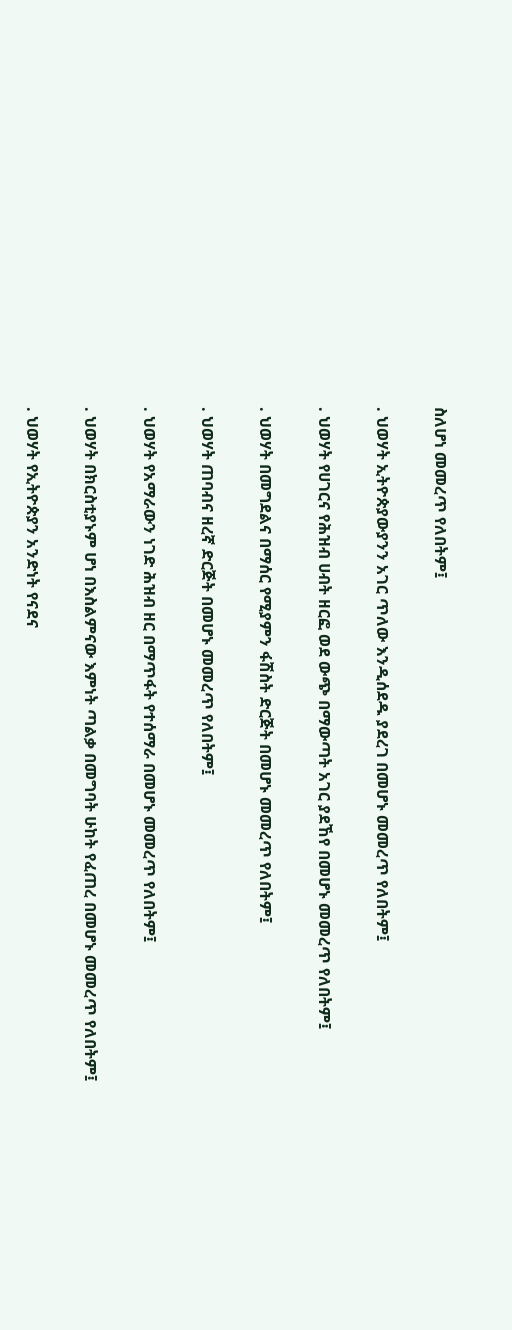ስለሆነ መመረጥ የለበትም፤

. ህወሃት ኢትዮጵያውያንን አገር ጥለው እንዲሰደዱ ያደረገ በመሆኑ መመረጥ የለበትም፤

. ህወሃት የሀገርና የሕዝብ ሀብት ዘርፎ ወደ ውጭ በማውጣት አገር ያደኸየ በመሆኑ መመረጥ የለበትም፤

. ህወሃት በመግደልና በማሰር የሚያምን ፋሽስት ድርጅት በመሆኑ መመረጥ የለበትም፤

. ህወሃት ጠባብና ዘረኛ ድርጅት በመሆኑ መመረጥ የለበትም፤

. ህወሃት የአማራውን ነገድ ሕዝብ ዘር በማጥፋት የተሰማራ በመሆኑ መመረጥ የለበትም፤

. ህወሃት በክርስቲያኑም ሆነ በእስልምናው እምነት ጣልቃ በመግባት ሁከት የፈጠረ በመሆኑ መመረጥ የለበትም፤

. ህወሃት የኢትዮጵያን አንድነት የናደና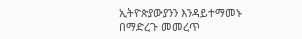ኢትዮጵያውያንን እንዳይተማመኑ በማድረጉ መመረጥ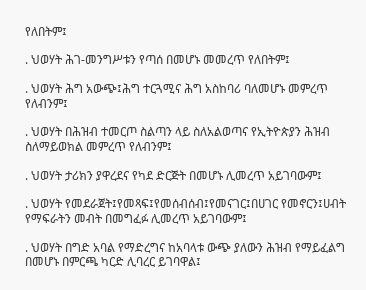የለበትም፤

. ህወሃት ሕገ-መንግሥቱን የጣሰ በመሆኑ መመረጥ የለበትም፤

. ህወሃት ሕግ አውጭ፤ሕግ ተርጓሚና ሕግ አስከባሪ ባለመሆኑ መምረጥ የለብንም፤

. ህወሃት በሕዝብ ተመርጦ ስልጣን ላይ ስለአልወጣና የኢትዮጵያን ሕዝብ ስለማይወክል መምረጥ የለብንም፤

. ህወሃት ታሪክን ያዋረደና የካደ ድርጅት በመሆኑ ሊመረጥ አይገባውም፤

. ህወሃት የመደራጀት፤የመጻፍ፤የመሰብሰብ፤የመናገር፤በሀገር የመኖርን፤ሀብት የማፍራትን መብት በመግፈፉ ሊመረጥ አይገባውም፤

. ህወሃት በግድ አባል የማድረግና ከአባላቱ ውጭ ያለውን ሕዝብ የማይፈልግ በመሆኑ በምርጫ ካርድ ሊባረር ይገባዋል፤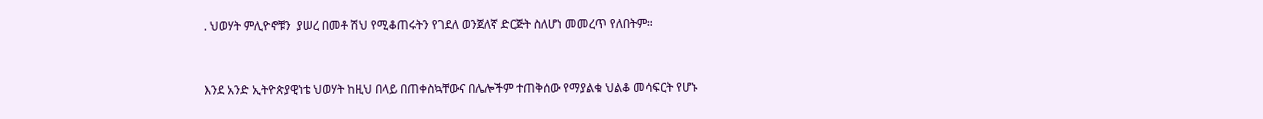. ህወሃት ምሊዮኖቹን  ያሠረ በመቶ ሽህ የሚቆጠሩትን የገደለ ወንጀለኛ ድርጅት ስለሆነ መመረጥ የለበትም።


እንደ አንድ ኢትዮጵያዊነቴ ህወሃት ከዚህ በላይ በጠቀስኳቸውና በሌሎችም ተጠቅሰው የማያልቁ ህልቆ መሳፍርት የሆኑ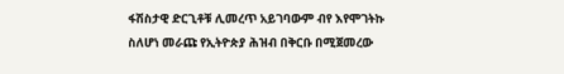ፋሽስታዊ ድርጊቶቹ ሊመረጥ አይገባውም ብየ እየሞገትኩ ስለሆነ መራጩ የኢትዮጵያ ሕዝብ በቅርቡ በሚጀመረው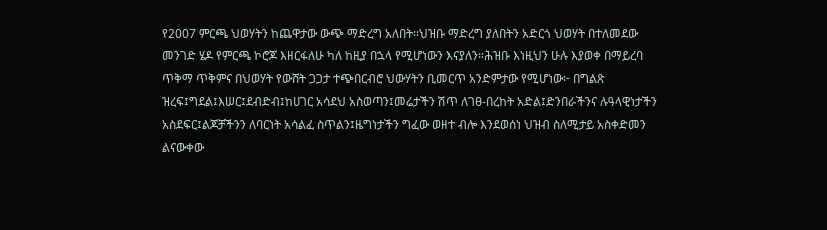የ2007 ምርጫ ህወሃትን ከጨዋታው ውጭ ማድረግ አለበት።ህዝቡ ማድረግ ያለበትን አድርጎ ህወሃት በተለመደው መንገድ ሄዶ የምርጫ ኮሮጆ እዘርፋለሁ ካለ ከዚያ በኋላ የሚሆነውን እናያለን።ሕዝቡ እነዚህን ሁሉ እያወቀ በማይረባ ጥቅማ ጥቅምና በህወሃት የውሸት ጋጋታ ተጭበርብሮ ህውሃትን ቢመርጥ አንድምታው የሚሆነው፦ በግልጽ ዝረፍ፤ግደል፤እሠር፤ደብድብ፤ከሀገር አሳደህ አስወጣን፤መሬታችን ሽጥ ለገፀ-በረከት አድል፤ድንበራችንና ሉዓላዊነታችን አስደፍር፤ልጆቻችንን ለባርነት አሳልፈ ስጥልን፤ዜግነታችን ግፈው ወዘተ ብሎ እንደወሰነ ህዝብ ስለሚታይ አስቀድመን ልናውቀው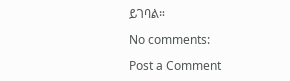ይገባል።

No comments:

Post a Comment